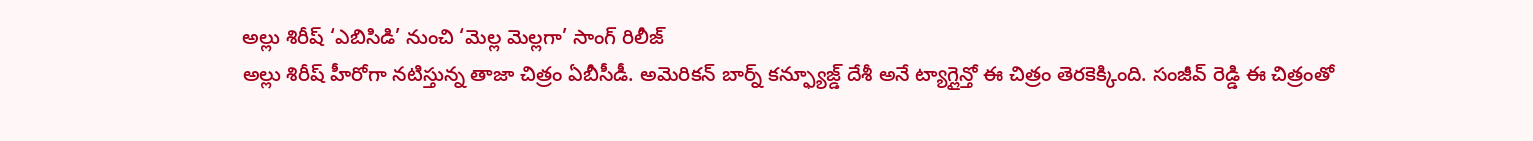అల్లు శిరీష్ ‘ఎబిసిడి’ నుంచి ‘మెల్ల మెల్లగా’ సాంగ్ రిలీజ్
అల్లు శిరీష్ హీరోగా నటిస్తున్న తాజా చిత్రం ఏబీసీడీ. అమెరికన్ బార్న్ కన్ఫ్యూజ్డ్ దేశీ అనే ట్యాగ్లైన్తో ఈ చిత్రం తెరకెక్కింది. సంజీవ్ రెడ్డి ఈ చిత్రంతో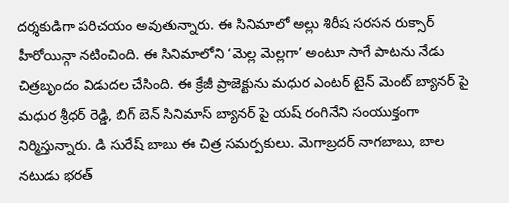దర్శకుడిగా పరిచయం అవుతున్నారు. ఈ సినిమాలో అల్లు శిరీష సరసన రుక్సార్ హీరోయిన్గా నటించింది. ఈ సినిమాలోని ‘మెల్ల మెల్లగా’ అంటూ సాగే పాటను నేడు చిత్రబృందం విడుదల చేసింది. ఈ క్రేజీ ప్రాజెక్టును మధుర ఎంటర్ టైన్ మెంట్ బ్యానర్ పై మధుర శ్రీధర్ రెడ్డి, బిగ్ బెన్ సినిమాస్ బ్యానర్ పై యష్ రంగినేని సంయుక్తంగా నిర్మిస్తున్నారు. డి సురేష్ బాబు ఈ చిత్ర సమర్పకులు. మెగాబ్రదర్ నాగబాబు, బాల నటుడు భరత్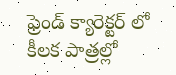ఫ్రెండ్ క్యారెక్టర్ లో కీలక పాత్రల్లో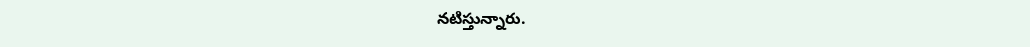నటిస్తున్నారు.